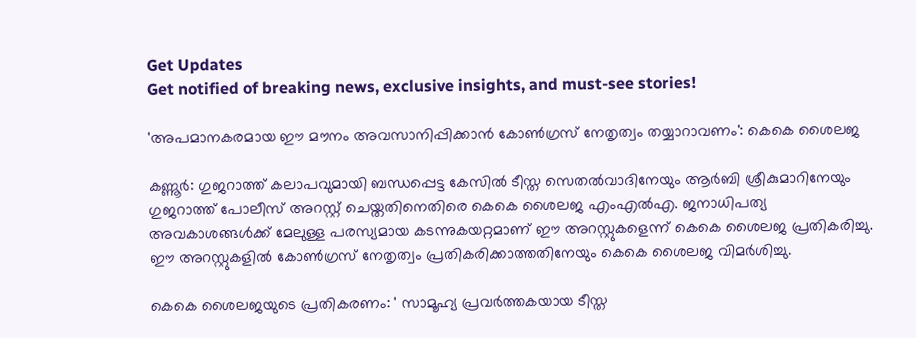Get Updates
Get notified of breaking news, exclusive insights, and must-see stories!

'അപമാനകരമായ ഈ മൗനം അവസാനിപ്പിക്കാൻ കോൺഗ്രസ് നേതൃത്വം തയ്യാറാവണം': കെകെ ശൈലജ

കണ്ണൂർ: ഗുജറാത്ത് കലാപവുമായി ബന്ധപ്പെട്ട കേസിൽ ടീസ്ത സെതൽവാദിനേയും ആർബി ശ്രീകുമാറിനേയും ഗുജറാത്ത് പോലീസ് അറസ്റ്റ് ചെയ്തതിനെതിരെ കെകെ ശൈലജ എംഎൽഎ. ജനാധിപത്യ അവകാശങ്ങൾക്ക് മേലുള്ള പരസ്യമായ കടന്നുകയറ്റമാണ് ഈ അറസ്റ്റുകളെന്ന് കെകെ ശൈലജ പ്രതികരിച്ചു. ഈ അറസ്റ്റുകളിൽ കോൺഗ്രസ് നേതൃത്വം പ്രതികരിക്കാത്തതിനേയും കെകെ ശൈലജ വിമർശിച്ചു.

കെകെ ശൈലജയുടെ പ്രതികരണം: ' സാമൂഹ്യ പ്രവർത്തകയായ ടീസ്ത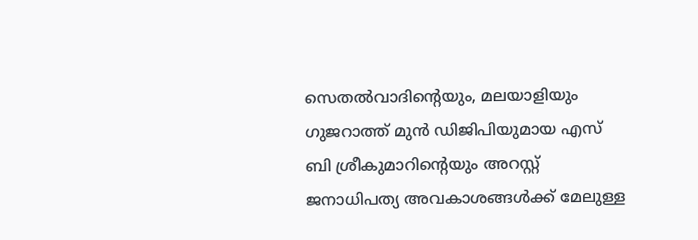സെതൽവാദിൻ്റെയും, മലയാളിയും ഗുജറാത്ത് മുൻ ഡിജിപിയുമായ എസ് ബി ശ്രീകുമാറിൻ്റെയും അറസ്റ്റ് ജനാധിപത്യ അവകാശങ്ങൾക്ക് മേലുള്ള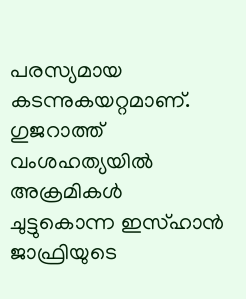പരസ്യമായ കടന്നുകയറ്റമാണ്. ഗുജറാത്ത് വംശഹത്യയിൽ അക്രമികൾ ചുട്ടുകൊന്ന ഇസ്ഹാൻ ജാഫ്രിയുടെ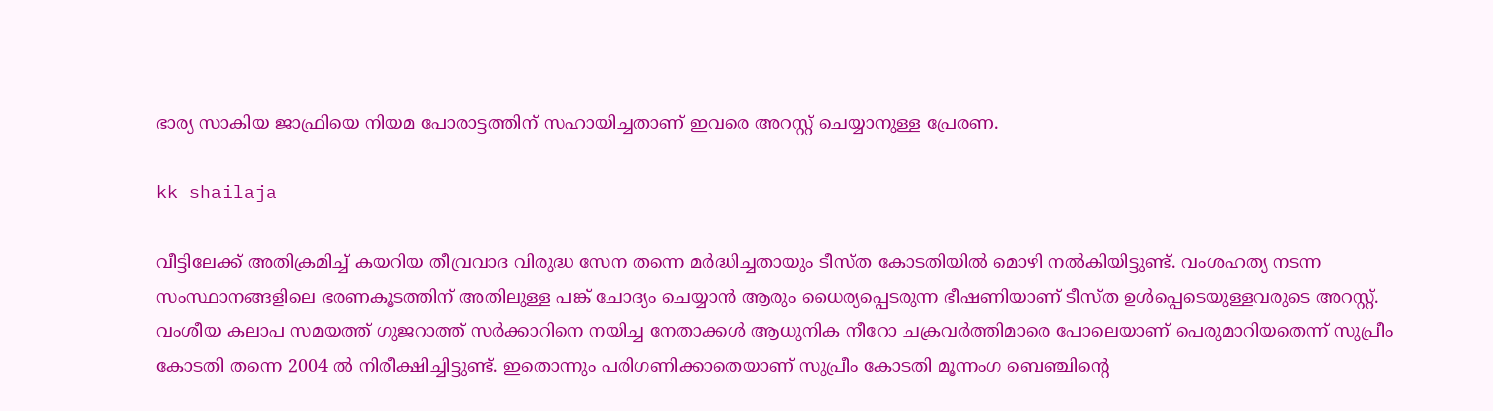ഭാര്യ സാകിയ ജാഫ്രിയെ നിയമ പോരാട്ടത്തിന് സഹായിച്ചതാണ് ഇവരെ അറസ്റ്റ് ചെയ്യാനുള്ള പ്രേരണ.

kk shailaja

വീട്ടിലേക്ക് അതിക്രമിച്ച് കയറിയ തീവ്രവാദ വിരുദ്ധ സേന തന്നെ മർദ്ധിച്ചതായും ടീസ്ത കോടതിയിൽ മൊഴി നൽകിയിട്ടുണ്ട്. വംശഹത്യ നടന്ന സംസ്ഥാനങ്ങളിലെ ഭരണകൂടത്തിന് അതിലുള്ള പങ്ക് ചോദ്യം ചെയ്യാൻ ആരും ധൈര്യപ്പെടരുന്ന ഭീഷണിയാണ് ടീസ്ത ഉൾപ്പെടെയുള്ളവരുടെ അറസ്റ്റ്. വംശീയ കലാപ സമയത്ത് ഗുജറാത്ത് സർക്കാറിനെ നയിച്ച നേതാക്കൾ ആധുനിക നീറോ ചക്രവർത്തിമാരെ പോലെയാണ് പെരുമാറിയതെന്ന് സുപ്രീം കോടതി തന്നെ 2004 ൽ നിരീക്ഷിച്ചിട്ടുണ്ട്. ഇതൊന്നും പരിഗണിക്കാതെയാണ് സുപ്രീം കോടതി മൂന്നംഗ ബെഞ്ചിൻ്റെ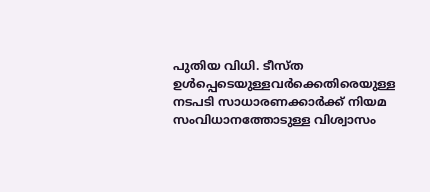പുതിയ വിധി. ടീസ്ത ഉൾപ്പെടെയുള്ളവർക്കെതിരെയുള്ള നടപടി സാധാരണക്കാർക്ക് നിയമ സംവിധാനത്തോടുള്ള വിശ്വാസം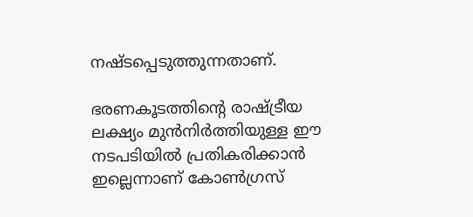നഷ്ടപ്പെടുത്തുന്നതാണ്.

ഭരണകൂടത്തിൻ്റെ രാഷ്ട്രീയ ലക്ഷ്യം മുൻനിർത്തിയുള്ള ഈ നടപടിയിൽ പ്രതികരിക്കാൻ ഇല്ലെന്നാണ് കോൺഗ്രസ്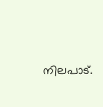നിലപാട്.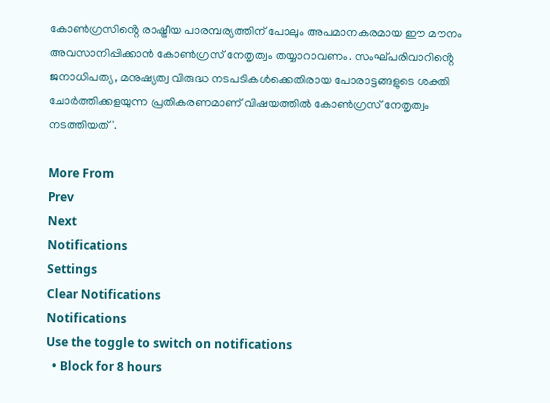കോൺഗ്രസിൻ്റെ രാഷ്ട്രീയ പാരമ്പര്യത്തിന് പോലും അപമാനകരമായ ഈ മൗനം അവസാനിപ്പിക്കാൻ കോൺഗ്രസ് നേതൃത്വം തയ്യാറാവണം. സംഘ്പരിവാറിൻ്റെ ജനാധിപത്യ, മനുഷ്യത്വ വിരുദ്ധ നടപടികൾക്കെതിരായ പോരാട്ടങ്ങളുടെ ശക്തി ചോർത്തിക്കളയുന്ന പ്രതികരണമാണ് വിഷയത്തിൽ കോൺഗ്രസ് നേതൃത്വം നടത്തിയത്'.

More From
Prev
Next
Notifications
Settings
Clear Notifications
Notifications
Use the toggle to switch on notifications
  • Block for 8 hours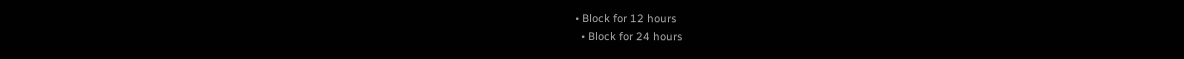• Block for 12 hours
  • Block for 24 hours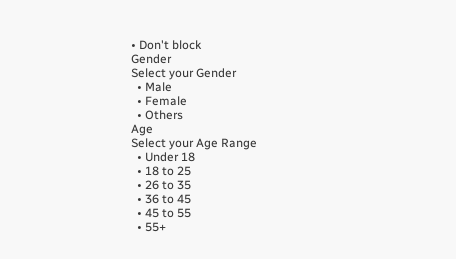• Don't block
Gender
Select your Gender
  • Male
  • Female
  • Others
Age
Select your Age Range
  • Under 18
  • 18 to 25
  • 26 to 35
  • 36 to 45
  • 45 to 55
  • 55+